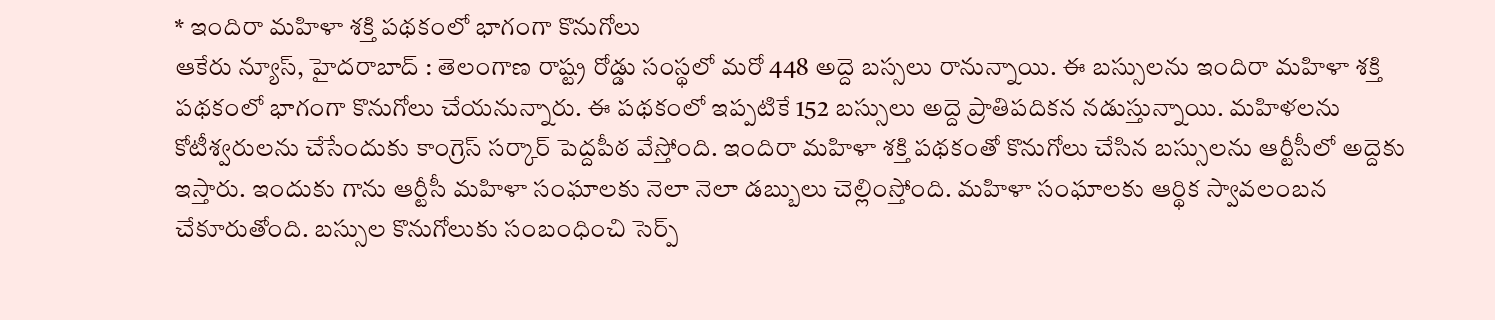* ఇందిరా మహిళా శక్తి పథకంలో భాగంగా కొనుగోలు
ఆకేరు న్యూస్, హైదరాబాద్ : తెలంగాణ రాష్ట్ర రోడ్డు సంస్థలో మరో 448 అద్దె బస్సలు రానున్నాయి. ఈ బస్సులను ఇందిరా మహిళా శక్తి పథకంలో భాగంగా కొనుగోలు చేయనున్నారు. ఈ పథకంలో ఇప్పటికే 152 బస్సులు అద్దె ప్రాతిపదికన నడుస్తున్నాయి. మహిళలను కోటీశ్వరులను చేసేందుకు కాంగ్రెస్ సర్కార్ పెద్దపీఠ వేస్తోంది. ఇందిరా మహిళా శక్తి పథకంతో కొనుగోలు చేసిన బస్సులను ఆర్టీసీలో అద్దెకు ఇస్తారు. ఇందుకు గాను ఆర్టీసీ మహిళా సంఘాలకు నెలా నెలా డబ్బులు చెల్లింస్తోంది. మహిళా సంఘాలకు ఆర్థిక స్వావలంబన చేకూరుతోంది. బస్సుల కొనుగోలుకు సంబంధించి సెర్ప్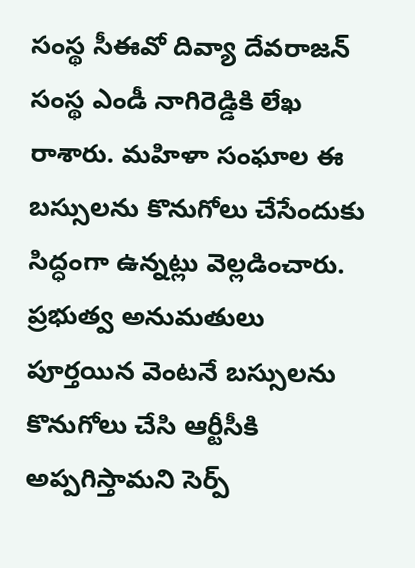సంస్థ సీఈవో దివ్యా దేవరాజన్ సంస్థ ఎండీ నాగిరెడ్డికి లేఖ రాశారు. మహిళా సంఘాల ఈ బస్సులను కొనుగోలు చేసేందుకు సిద్ధంగా ఉన్నట్లు వెల్లడించారు. ప్రభుత్వ అనుమతులు పూర్తయిన వెంటనే బస్సులను కొనుగోలు చేసి ఆర్టీసీకి అప్పగిస్తామని సెర్ప్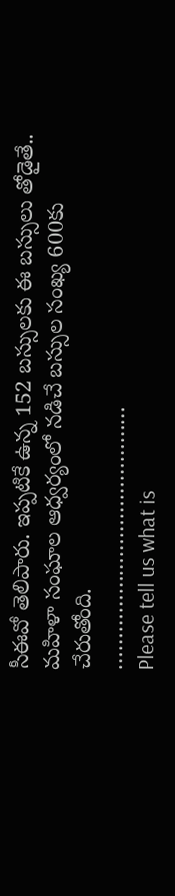సీఈవో తెలిపారు. ఇప్పటికే ఉన్న 152 బస్సులకు ఈ బస్సులు తోడైతే.. మహిళా సంఘాల ఆధ్వర్యంలో నడిచే బస్సుల సంఖ్య 600కు చేరుతోంది.
……………………………………
Please tell us what is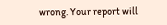wrong. Your report will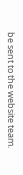be sent to the website team.